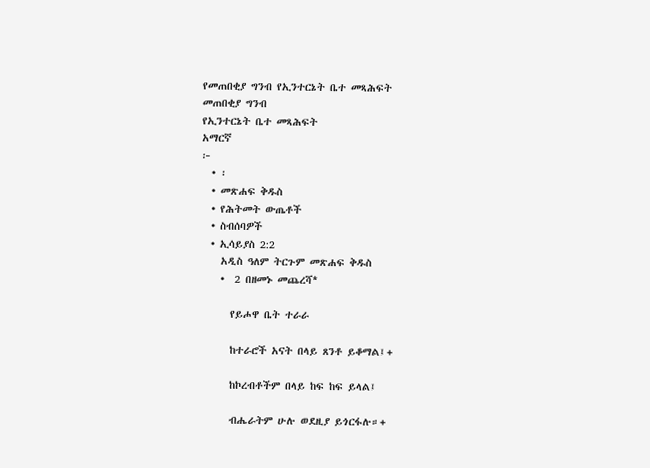የመጠበቂያ ግንብ የኢንተርኔት ቤተ መጻሕፍት
መጠበቂያ ግንብ
የኢንተርኔት ቤተ መጻሕፍት
አማርኛ
፦
  • ፡
  • መጽሐፍ ቅዱስ
  • የሕትመት ውጤቶች
  • ስብሰባዎች
  • ኢሳይያስ 2:2
    አዲስ ዓለም ትርጉም መጽሐፍ ቅዱስ
    •  2 በዘመኑ መጨረሻ*

      የይሖዋ ቤት ተራራ

      ከተራሮች አናት በላይ ጸንቶ ይቆማል፤+

      ከኮረብቶችም በላይ ከፍ ከፍ ይላል፤

      ብሔራትም ሁሉ ወደዚያ ይጎርፋሉ።+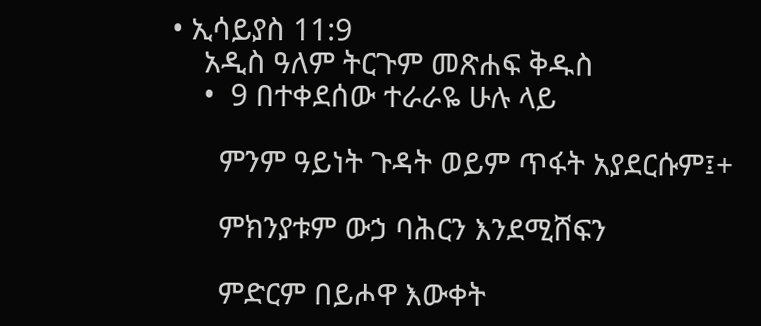• ኢሳይያስ 11:9
    አዲስ ዓለም ትርጉም መጽሐፍ ቅዱስ
    •  9 በተቀደሰው ተራራዬ ሁሉ ላይ

      ምንም ዓይነት ጉዳት ወይም ጥፋት አያደርሱም፤+

      ምክንያቱም ውኃ ባሕርን እንደሚሸፍን

      ምድርም በይሖዋ እውቀት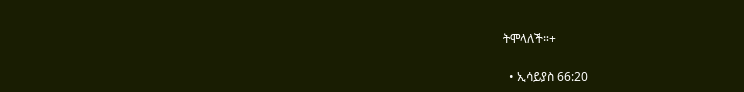ትሞላለች።+

  • ኢሳይያስ 66:20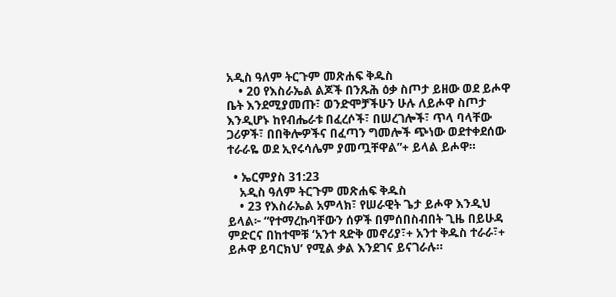አዲስ ዓለም ትርጉም መጽሐፍ ቅዱስ
    • 20 የእስራኤል ልጆች በንጹሕ ዕቃ ስጦታ ይዘው ወደ ይሖዋ ቤት እንደሚያመጡ፣ ወንድሞቻችሁን ሁሉ ለይሖዋ ስጦታ እንዲሆኑ ከየብሔራቱ በፈረሶች፣ በሠረገሎች፣ ጥላ ባላቸው ጋሪዎች፣ በበቅሎዎችና በፈጣን ግመሎች ጭነው ወደተቀደሰው ተራራዬ ወደ ኢየሩሳሌም ያመጧቸዋል”+ ይላል ይሖዋ።

  • ኤርምያስ 31:23
    አዲስ ዓለም ትርጉም መጽሐፍ ቅዱስ
    • 23 የእስራኤል አምላክ፣ የሠራዊት ጌታ ይሖዋ እንዲህ ይላል፦ “የተማረኩባቸውን ሰዎች በምሰበስብበት ጊዜ በይሁዳ ምድርና በከተሞቹ ‘አንተ ጻድቅ መኖሪያ፣+ አንተ ቅዱስ ተራራ፣+ ይሖዋ ይባርክህ’ የሚል ቃል እንደገና ይናገራሉ።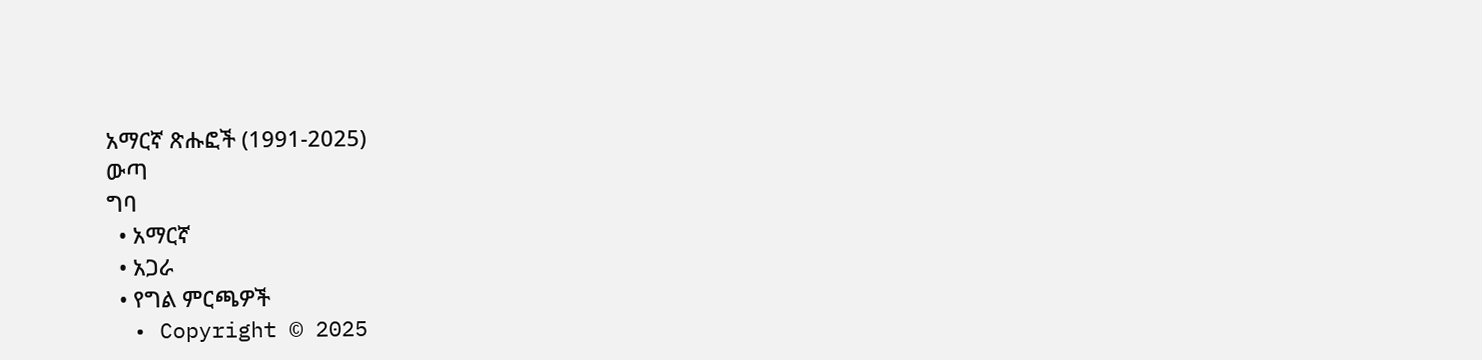አማርኛ ጽሑፎች (1991-2025)
ውጣ
ግባ
  • አማርኛ
  • አጋራ
  • የግል ምርጫዎች
  • Copyright © 2025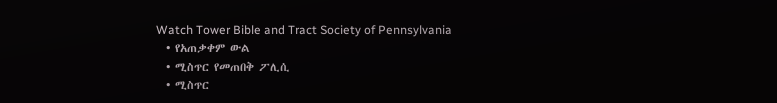Watch Tower Bible and Tract Society of Pennsylvania
  • የአጠቃቀም ውል
  • ሚስጥር የመጠበቅ ፖሊሲ
  • ሚስጥር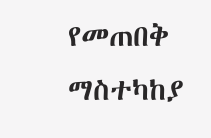የመጠበቅ ማስተካከያ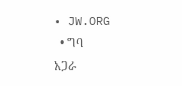• JW.ORG
  • ግባ
አጋራ